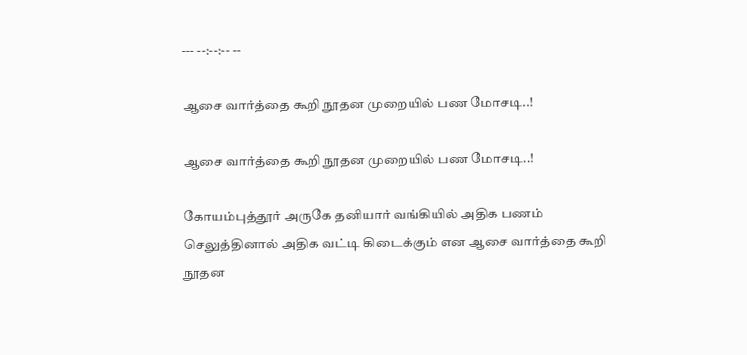--- --:--:-- --

ஆசை வார்த்தை கூறி நூதன முறையில் பண மோசடி..!

ஆசை வார்த்தை கூறி நூதன முறையில் பண மோசடி..!

கோயம்புத்தூர் அருகே தனியார் வங்கியில் அதிக பணம் செலுத்தினால் அதிக வட்டி கிடைக்கும் என ஆசை வார்த்தை கூறி நூதன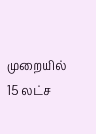முறையில் 15 லட்ச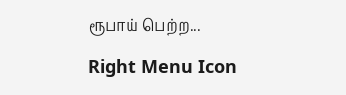ரூபாய் பெற்ற...

Right Menu Icon